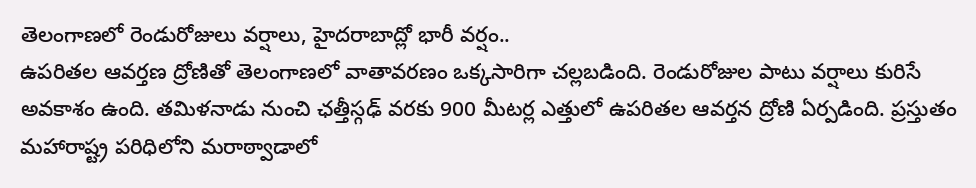తెలంగాణలో రెండురోజులు వర్షాలు, హైదరాబాద్లో భారీ వర్షం..
ఉపరితల ఆవర్తణ ద్రోణితో తెలంగాణలో వాతావరణం ఒక్కసారిగా చల్లబడింది. రెండురోజుల పాటు వర్షాలు కురిసే అవకాశం ఉంది. తమిళనాడు నుంచి ఛత్తీస్గఢ్ వరకు 900 మీటర్ల ఎత్తులో ఉపరితల ఆవర్తన ద్రోణి ఏర్పడింది. ప్రస్తుతం మహారాష్ట్ర పరిధిలోని మరాఠ్వాడాలో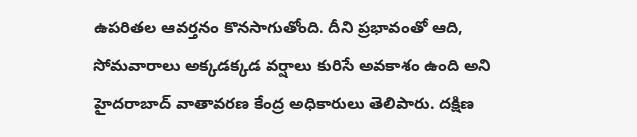ఉపరితల ఆవర్తనం కొనసాగుతోంది. దీని ప్రభావంతో ఆది, సోమవారాలు అక్కడక్కడ వర్షాలు కురిసే అవకాశం ఉంది అని హైదరాబాద్ వాతావరణ కేంద్ర అధికారులు తెలిపారు. దక్షిణ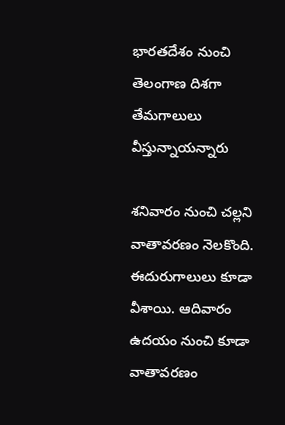భారతదేశం నుంచి తెలంగాణ దిశగా తేమగాలులు వీస్తున్నాయన్నారు

శనివారం నుంచి చల్లని వాతావరణం నెలకొంది. ఈదురుగాలులు కూడా వీశాయి. ఆదివారం ఉదయం నుంచి కూడా వాతావరణం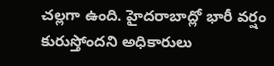చల్లగా ఉంది. హైదరాబాద్లో భారీ వర్షం కురుస్తోందని అధికారులు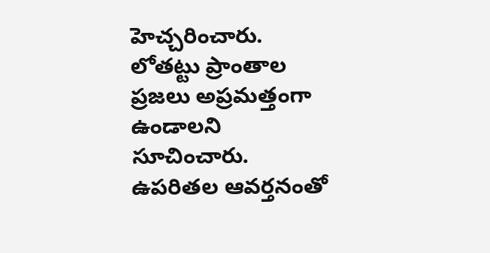హెచ్చరించారు. లోతట్టు ప్రాంతాల ప్రజలు అప్రమత్తంగా ఉండాలని సూచించారు. ఉపరితల ఆవర్తనంతో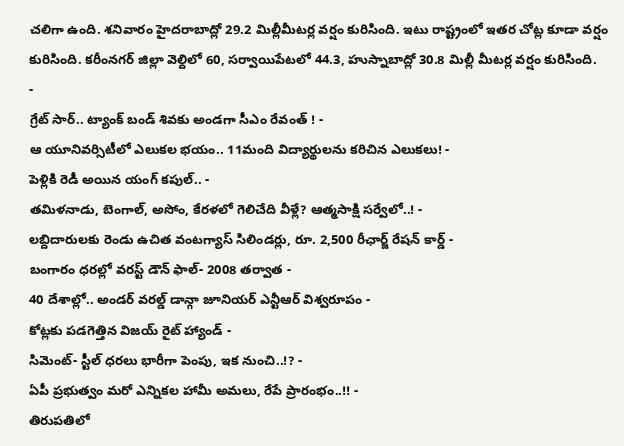చలిగా ఉంది. శనివారం హైదరాబాద్లో 29.2 మిల్లీమీటర్ల వర్షం కురిసింది. ఇటు రాష్ట్రంలో ఇతర చోట్ల కూడా వర్షం కురిసింది. కరీంనగర్ జిల్లా వెల్దిలో 60, సర్వాయిపేటలో 44.3, హుస్నాబాద్లో 30.8 మిల్లీ మీటర్ల వర్షం కురిసింది.
-
గ్రేట్ సార్.. ట్యాంక్ బండ్ శివకు అండగా సీఎం రేవంత్ ! -
ఆ యూనివర్సిటీలో ఎలుకల భయం.. 11మంది విద్యార్థులను కరిచిన ఎలుకలు! -
పెళ్లికి రెడీ అయిన యంగ్ కపుల్.. -
తమిళనాడు, బెంగాల్, అసోం, కేరళలో గెలిచేది వీళ్లే? ఆత్మసాక్షి సర్వేలో..! -
లబ్దిదారులకు రెండు ఉచిత వంటగ్యాస్ సిలిండర్లు, రూ. 2,500 రీఛార్జ్ రేషన్ కార్డ్ -
బంగారం ధరల్లో వరస్ట్ డౌన్ ఫాల్- 2008 తర్వాత -
40 దేశాల్లో.. అండర్ వరల్డ్ డాన్గా జూనియర్ ఎన్టీఆర్ విశ్వరూపం -
కోట్లకు పడగెత్తిన విజయ్ రైట్ హ్యాండ్ -
సిమెంట్- స్టీల్ ధరలు భారీగా పెంపు, ఇక నుంచి..!? -
ఏపీ ప్రభుత్వం మరో ఎన్నికల హామీ అమలు, రేపే ప్రారంభం..!! -
తిరుపతిలో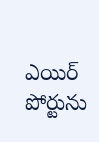ఎయిర్ పోర్టును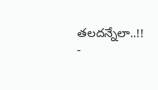తలదన్నేలా..!! -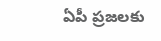ఏపీ ప్రజలకు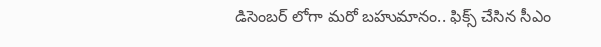డిసెంబర్ లోగా మరో బహుమానం.. ఫిక్స్ చేసిన సీఎం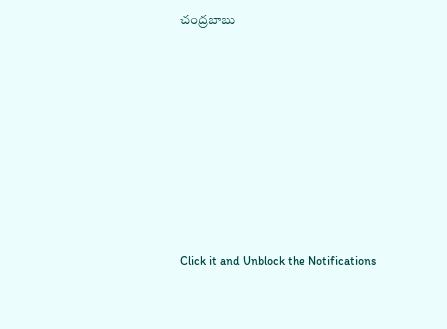చంద్రబాబు












Click it and Unblock the Notifications